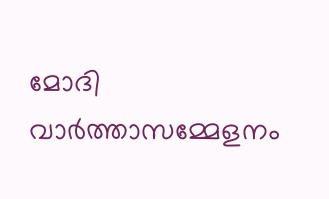മോദി വാർത്താസമ്മേളനം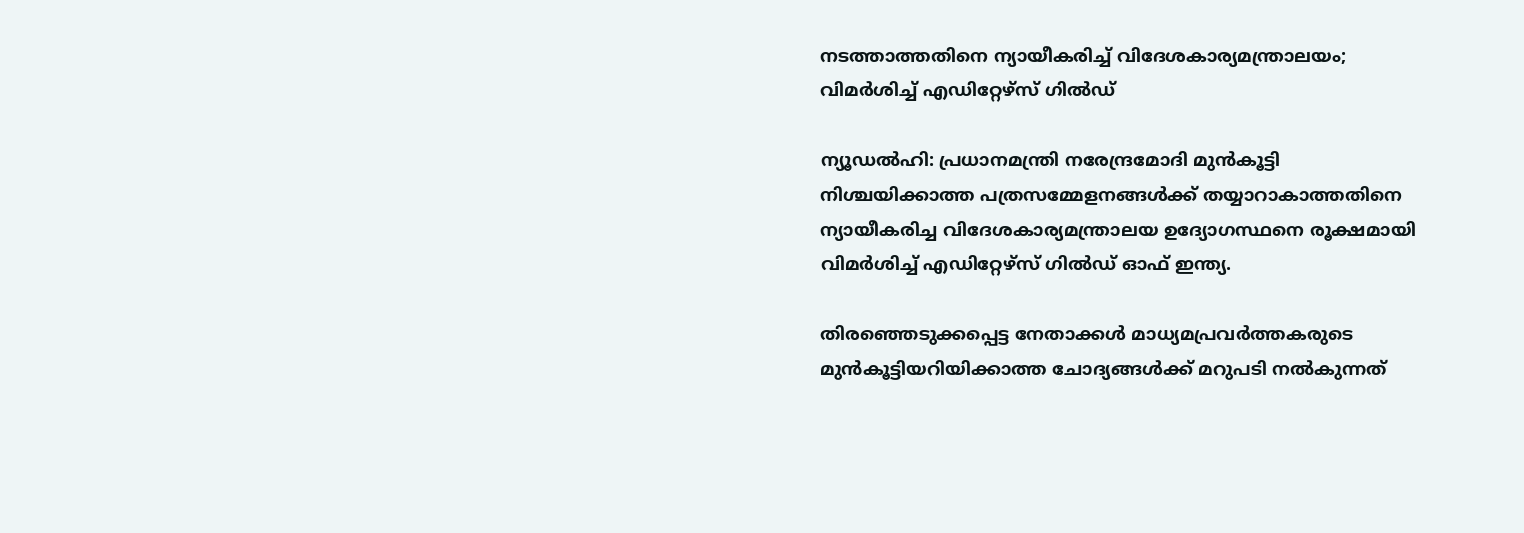നടത്താത്തതിനെ ന്യായീകരിച്ച് വിദേശകാര്യമന്ത്രാലയം; വിമർശിച്ച് എഡിറ്റേഴ്‌സ് ഗിൽഡ്

ന്യൂഡൽഹി: പ്രധാനമന്ത്രി നരേന്ദ്രമോദി മുൻകൂട്ടി നിശ്ചയിക്കാത്ത പത്രസമ്മേളനങ്ങൾക്ക്‌ തയ്യാറാകാത്തതിനെ ന്യായീകരിച്ച വിദേശകാര്യമന്ത്രാലയ ഉദ്യോഗസ്ഥനെ രൂക്ഷമായി വിമർശിച്ച് എഡിറ്റേഴ്സ് ഗിൽഡ് ഓഫ് ഇന്ത്യ.

തിരഞ്ഞെടുക്കപ്പെട്ട നേതാക്കൾ മാധ്യമപ്രവർത്തകരുടെ മുൻകൂട്ടിയറിയിക്കാത്ത ചോദ്യങ്ങൾക്ക്‌ മറുപടി നൽകുന്നത്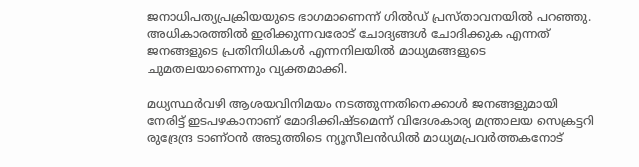ജനാധിപത്യപ്രക്രിയയുടെ ഭാഗമാണെന്ന് ഗിൽഡ് പ്രസ്താവനയിൽ പറഞ്ഞു. അധികാരത്തിൽ ഇരിക്കുന്നവരോട് ചോദ്യങ്ങൾ ചോദിക്കുക എന്നത് ജനങ്ങളുടെ പ്രതിനിധികൾ എന്നനിലയിൽ മാധ്യമങ്ങളുടെ ചുമതലയാണെന്നും വ്യക്തമാക്കി.

മധ്യസ്ഥർവഴി ആശയവിനിമയം നടത്തുന്നതിനെക്കാൾ ജനങ്ങളുമായി നേരിട്ട് ഇടപഴകാനാണ് മോദിക്കിഷ്ടമെന്ന് വിദേശകാര്യ മന്ത്രാലയ സെക്രട്ടറി രുദ്രേന്ദ്ര ടാണ്ഠൻ അടുത്തിടെ ന്യൂസീലൻഡിൽ മാധ്യമപ്രവർത്തകനോട്‌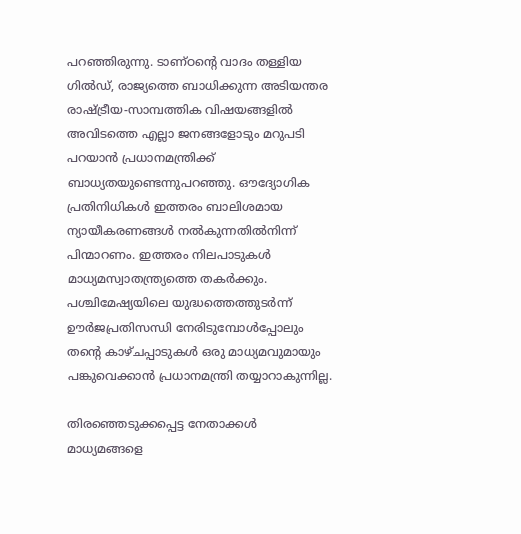പറഞ്ഞിരുന്നു. ടാണ്ഠന്റെ വാദം തള്ളിയ ഗിൽഡ്, രാജ്യത്തെ ബാധിക്കുന്ന അടിയന്തര രാഷ്ട്രീയ-സാമ്പത്തിക വിഷയങ്ങളിൽ അവിടത്തെ എല്ലാ ജനങ്ങളോടും മറുപടി പറയാൻ പ്രധാനമന്ത്രിക്ക് ബാധ്യതയുണ്ടെന്നുപറഞ്ഞു. ഔദ്യോഗിക പ്രതിനിധികൾ ഇത്തരം ബാലിശമായ ന്യായീകരണങ്ങൾ നൽകുന്നതിൽനിന്ന് പിന്മാറണം. ഇത്തരം നിലപാടുകൾ മാധ്യമസ്വാതന്ത്ര്യത്തെ തകർക്കും. പശ്ചിമേഷ്യയിലെ യുദ്ധത്തെത്തുടർന്ന് ഊർജപ്രതിസന്ധി നേരിടുമ്പോൾപ്പോലും തന്റെ കാഴ്ചപ്പാടുകൾ ഒരു മാധ്യമവുമായും പങ്കുവെക്കാൻ പ്രധാനമന്ത്രി തയ്യാറാകുന്നില്ല.

തിരഞ്ഞെടുക്കപ്പെട്ട നേതാക്കൾ മാധ്യമങ്ങളെ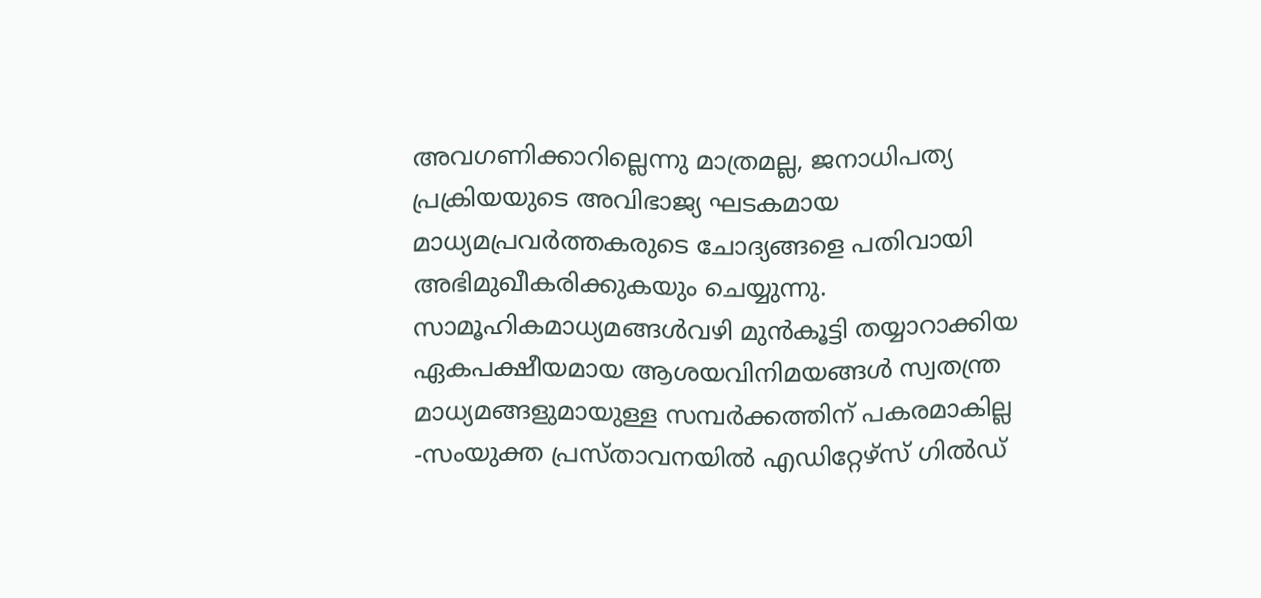അവഗണിക്കാറില്ലെന്നു മാത്രമല്ല, ജനാധിപത്യ പ്രക്രിയയുടെ അവിഭാജ്യ ഘടകമായ മാധ്യമപ്രവർത്തകരുടെ ചോദ്യങ്ങളെ പതിവായി അഭിമുഖീകരിക്കുകയും ചെയ്യുന്നു. സാമൂഹികമാധ്യമങ്ങൾവഴി മുൻകൂട്ടി തയ്യാറാക്കിയ ഏകപക്ഷീയമായ ആശയവിനിമയങ്ങൾ സ്വതന്ത്ര മാധ്യമങ്ങളുമായുള്ള സമ്പർക്കത്തിന് പകരമാകില്ല -സംയുക്ത പ്രസ്താവനയിൽ എഡിറ്റേഴ്സ് ഗിൽഡ്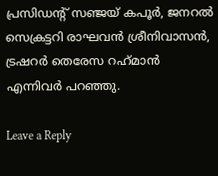പ്രസിഡന്റ് സഞ്ജയ് കപൂർ, ജനറൽ സെക്രട്ടറി രാഘവൻ ശ്രീനിവാസൻ, ട്രഷറർ തെരേസ റഹ്‌മാൻ എന്നിവർ പറഞ്ഞു.

Leave a Reply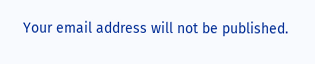Your email address will not be published.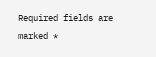Required fields are marked *